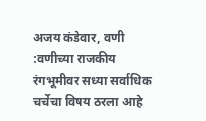अजय कंडेवार, वणी :वणीच्या राजकीय रंगभूमीवर सध्या सर्वाधिक चर्चेचा विषय ठरला आहे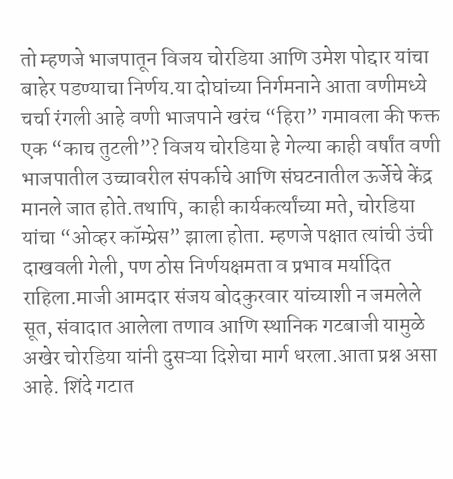तो म्हणजे भाजपातून विजय चोरडिया आणि उमेश पोद्दार यांचा बाहेर पडण्याचा निर्णय.या दोघांच्या निर्गमनाने आता वणीमध्ये चर्चा रंगली आहे वणी भाजपाने खरंच “हिरा” गमावला की फक्त एक “काच तुटली”? विजय चोरडिया हे गेल्या काही वर्षांत वणी भाजपातील उच्चावरील संपर्काचे आणि संघटनातील ऊर्जेचे केंद्र मानले जात होते.तथापि, काही कार्यकर्त्यांच्या मते, चोरडिया यांचा “ओव्हर कॉम्प्रेस” झाला होता. म्हणजे पक्षात त्यांची उंची दाखवली गेली, पण ठोस निर्णयक्षमता व प्रभाव मर्यादित राहिला.माजी आमदार संजय बोदकुरवार यांच्याशी न जमलेले सूत, संवादात आलेला तणाव आणि स्थानिक गटबाजी यामुळे अखेर चोरडिया यांनी दुसऱ्या दिशेचा मार्ग धरला.आता प्रश्न असा आहे. शिंदे गटात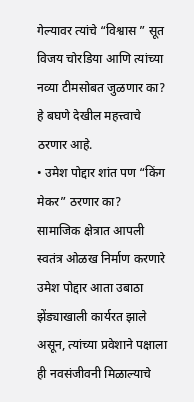गेल्यावर त्यांचे “विश्वास ” सूत विजय चोरडिया आणि त्यांच्या नव्या टीमसोबत जुळणार का? हे बघणे देखील महत्त्वाचे ठरणार आहे.
• उमेश पोद्दार शांत पण “किंग मेकर” ठरणार का?
सामाजिक क्षेत्रात आपली स्वतंत्र ओळख निर्माण करणारे उमेश पोद्दार आता उबाठा झेंड्याखाली कार्यरत झाले असून, त्यांच्या प्रवेशाने पक्षाला ही नवसंजीवनी मिळाल्याचे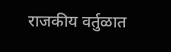राजकीय वर्तुळात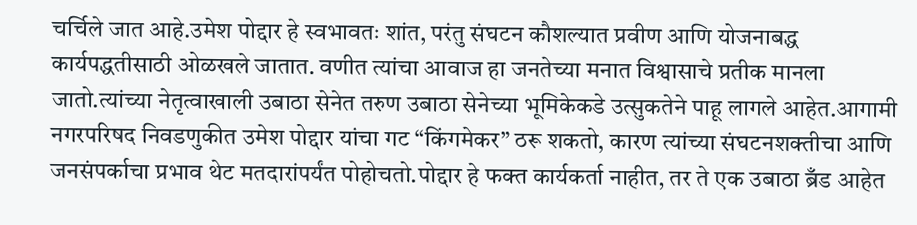चर्चिले जात आहे.उमेश पोद्दार हे स्वभावतः शांत, परंतु संघटन कौशल्यात प्रवीण आणि योजनाबद्ध कार्यपद्धतीसाठी ओळखले जातात. वणीत त्यांचा आवाज हा जनतेच्या मनात विश्वासाचे प्रतीक मानला जातो.त्यांच्या नेतृत्वाखाली उबाठा सेनेत तरुण उबाठा सेनेच्या भूमिकेकडे उत्सुकतेने पाहू लागले आहेत.आगामी नगरपरिषद निवडणुकीत उमेश पोद्दार यांचा गट “किंगमेकर” ठरू शकतो, कारण त्यांच्या संघटनशक्तीचा आणि जनसंपर्काचा प्रभाव थेट मतदारांपर्यंत पोहोचतो.पोद्दार हे फक्त कार्यकर्ता नाहीत, तर ते एक उबाठा ब्रँड आहेत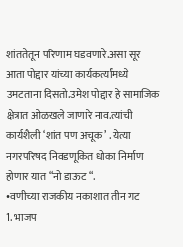शांततेतून परिणाम घडवणारे.असा सूर आता पोद्दार यांच्या कार्यकर्त्यांमध्ये उमटताना दिसतो.उमेश पोद्दार हे सामाजिक क्षेत्रात ओळखले जाणारे नाव.त्यांची कार्यशैली ‘शांत पण अचूक’ . येत्या नगरपरिषद निवडणूकित धोका निर्माण होणार यात “नो डाऊट “.
•वणीच्या राजकीय नकाशात तीन गट
1. भाजप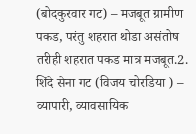(बोदकुरवार गट) – मजबूत ग्रामीण पकड, परंतु शहरात थोडा असंतोष तरीही शहरात पकड मात्र मजबूत.2. शिंदे सेना गट (विजय चोरडिया ) – व्यापारी, व्यावसायिक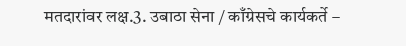मतदारांवर लक्ष.3. उबाठा सेना / काँग्रेसचे कार्यकर्ते –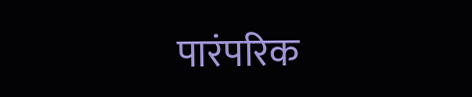पारंपरिक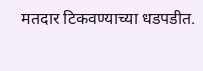मतदार टिकवण्याच्या धडपडीत.